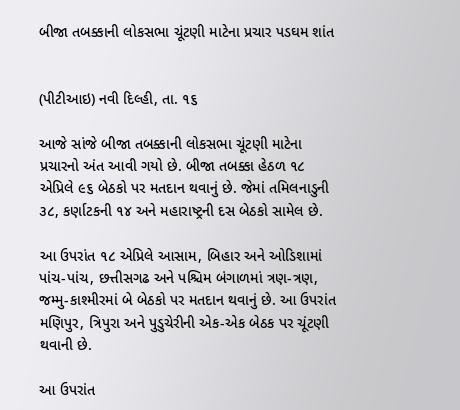બીજા તબક્કાની લોકસભા ચૂંટણી માટેના પ્રચાર પડઘમ શાંત


(પીટીઆઇ) નવી દિલ્હી, તા. ૧૬

આજે સાંજે બીજા તબક્કાની લોકસભા ચૂંટણી માટેના પ્રચારનો અંત આવી ગયો છે. બીજા તબક્કા હેઠળ ૧૮ એપ્રિલે ૯૬ બેઠકો પર મતદાન થવાનું છે. જેમાં તમિલનાડુની ૩૮, કર્ણાટકની ૧૪ અને મહારાષ્ટ્રની દસ બેઠકો સામેલ છે.

આ ઉપરાંત ૧૮ એપ્રિલે આસામ, બિહાર અને ઓડિશામાં પાંચ-પાંચ, છત્તીસગઢ અને પશ્ચિમ બંગાળમાં ત્રણ-ત્રણ, જમ્મુ-કાશ્મીરમાં બે બેઠકો પર મતદાન થવાનું છે. આ ઉપરાંત મણિપુર, ત્રિપુરા અને પુડુચેરીની એક-એક બેઠક પર ચૂંટણી થવાની છે.

આ ઉપરાંત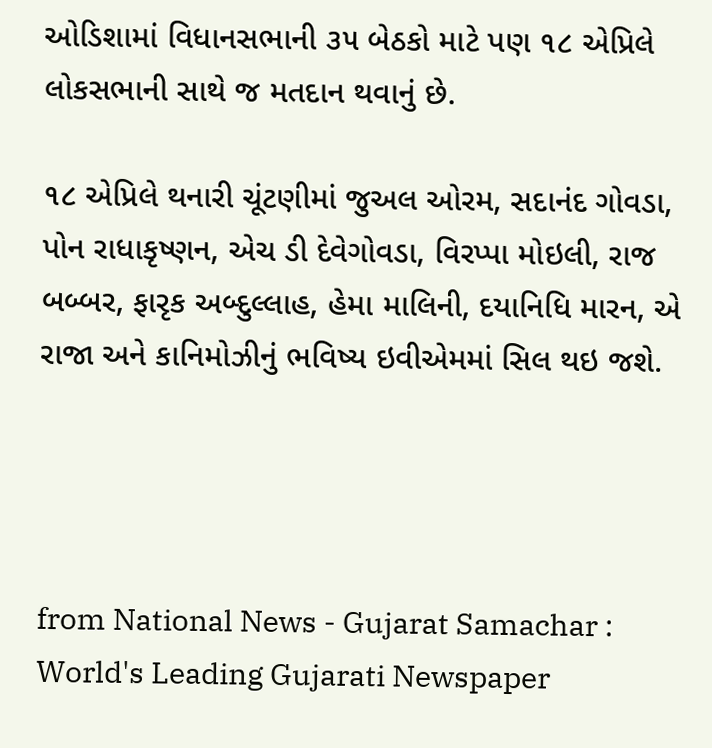ઓડિશામાં વિધાનસભાની ૩૫ બેઠકો માટે પણ ૧૮ એપ્રિલે લોકસભાની સાથે જ મતદાન થવાનું છે.

૧૮ એપ્રિલે થનારી ચૂંટણીમાં જુઅલ ઓરમ, સદાનંદ ગોવડા, પોન રાધાકૃષ્ણન, એચ ડી દેવેગોવડા, વિરપ્પા મોઇલી, રાજ બબ્બર, ફારૃક અબ્દુલ્લાહ, હેમા માલિની, દયાનિધિ મારન, એ રાજા અને કાનિમોઝીનું ભવિષ્ય ઇવીએમમાં સિલ થઇ જશે.




from National News - Gujarat Samachar : World's Leading Gujarati Newspaper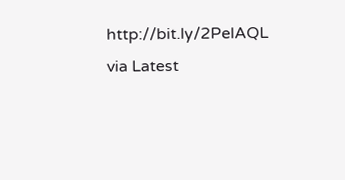http://bit.ly/2PelAQL
via Latest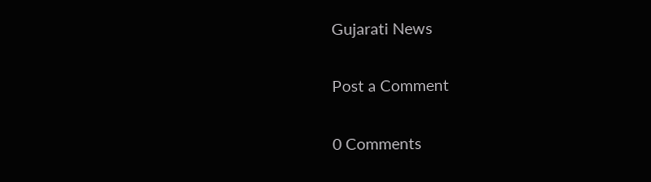Gujarati News

Post a Comment

0 Comments